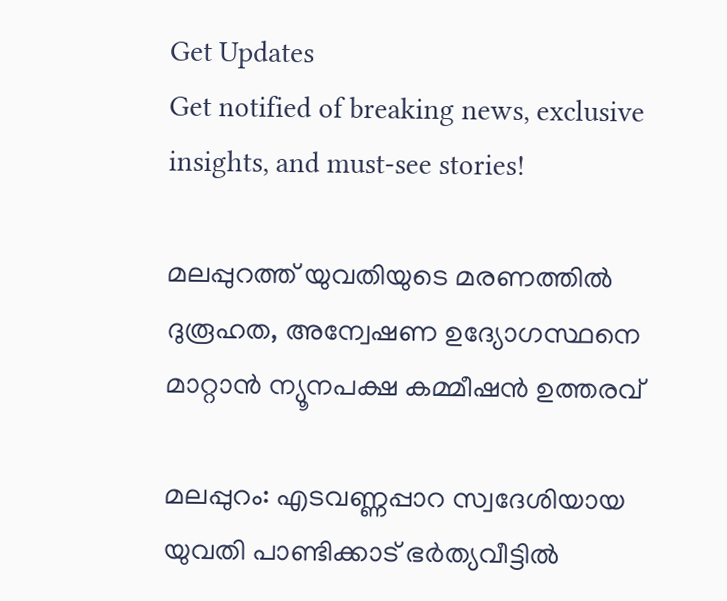Get Updates
Get notified of breaking news, exclusive insights, and must-see stories!

മലപ്പുറത്ത് യുവതിയുടെ മരണത്തില്‍ ദുരൂഹത, അന്വേഷണ ഉദ്യോഗസ്ഥനെ മാറ്റാന്‍ ന്യൂനപക്ഷ കമ്മീഷന്‍ ഉത്തരവ്

മലപ്പുറം: എടവണ്ണപ്പാറ സ്വദേശിയായ യുവതി പാണ്ടിക്കാട് ഭര്‍ത്യവീട്ടില്‍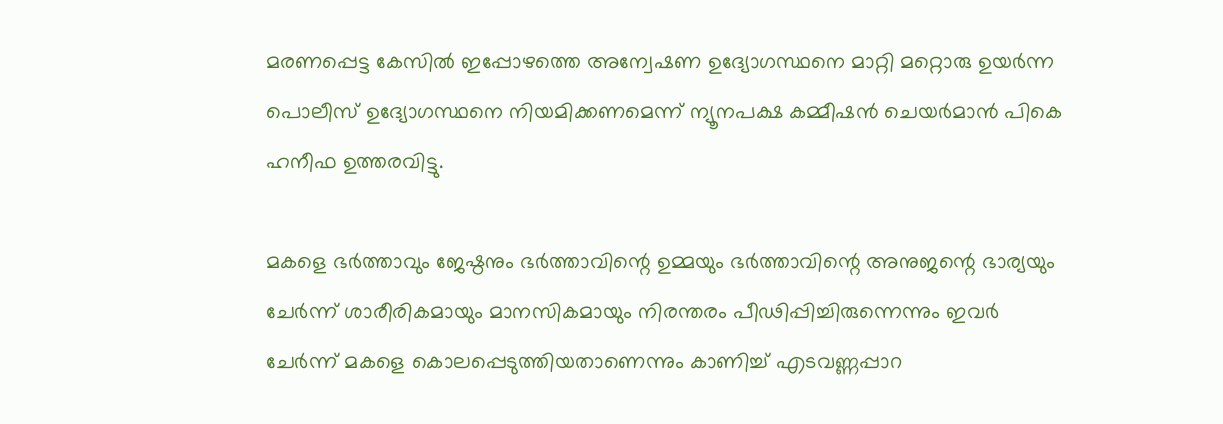മരണപ്പെട്ട കേസില്‍ ഇപ്പോഴത്തെ അന്വേഷണ ഉദ്യോഗസ്ഥനെ മാറ്റി മറ്റൊരു ഉയര്‍ന്ന പൊലീസ് ഉദ്യോഗസ്ഥനെ നിയമിക്കണമെന്ന് ന്യൂനപക്ഷ കമ്മീഷന്‍ ചെയര്‍മാന്‍ പികെ ഹനീഫ ഉത്തരവിട്ടു.

മകളെ ഭര്‍ത്താവും ജേഷ്ഠനും ഭര്‍ത്താവിന്റെ ഉമ്മയും ഭര്‍ത്താവിന്റെ അനുജന്റെ ഭാര്യയും ചേര്‍ന്ന് ശാരീരികമായും മാനസികമായും നിരന്തരം പീഢിപ്പിച്ചിരുന്നെന്നും ഇവര്‍ ചേര്‍ന്ന് മകളെ കൊലപ്പെടുത്തിയതാണെന്നും കാണിച്ച് എടവണ്ണപ്പാറ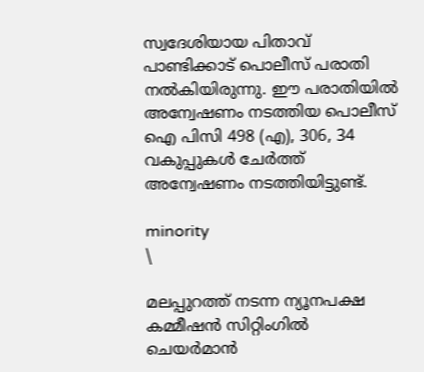സ്വദേശിയായ പിതാവ് പാണ്ടിക്കാട് പൊലീസ് പരാതി നല്‍കിയിരുന്നു. ഈ പരാതിയില്‍ അന്വേഷണം നടത്തിയ പൊലീസ് ഐ പിസി 498 (എ), 306, 34 വകുപ്പുകള്‍ ചേര്‍ത്ത് അന്വേഷണം നടത്തിയിട്ടുണ്ട്.

minority
\

മലപ്പുറത്ത് നടന്ന ന്യൂനപക്ഷ കമ്മീഷന്‍ സിറ്റിംഗില്‍ ചെയര്‍മാന്‍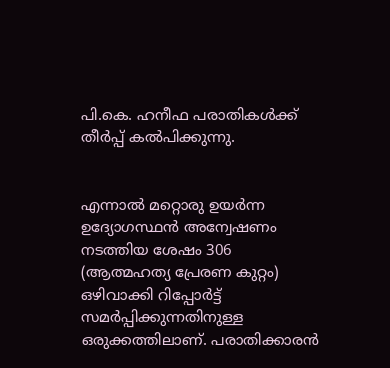പി.കെ. ഹനീഫ പരാതികള്‍ക്ക് തീര്‍പ്പ് കല്‍പിക്കുന്നു.


എന്നാല്‍ മറ്റൊരു ഉയര്‍ന്ന ഉദ്യോഗസ്ഥന്‍ അന്വേഷണം നടത്തിയ ശേഷം 306 (ആത്മഹത്യ പ്രേരണ കുറ്റം) ഒഴിവാക്കി റിപ്പോര്‍ട്ട് സമര്‍പ്പിക്കുന്നതിനുള്ള ഒരുക്കത്തിലാണ്. പരാതിക്കാരന്‍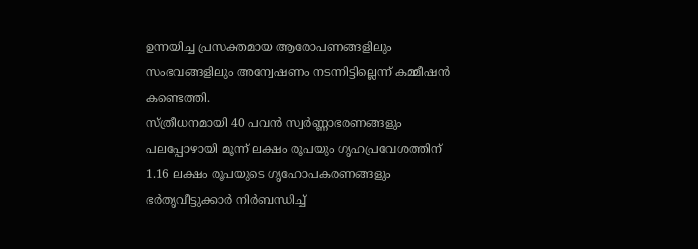ഉന്നയിച്ച പ്രസക്തമായ ആരോപണങ്ങളിലും സംഭവങ്ങളിലും അന്വേഷണം നടന്നിട്ടില്ലെന്ന് കമ്മീഷന്‍ കണ്ടെത്തി.
സ്ത്രീധനമായി 40 പവന്‍ സ്വര്‍ണ്ണാഭരണങ്ങളും പലപ്പോഴായി മൂന്ന് ലക്ഷം രൂപയും ഗൃഹപ്രവേശത്തിന് 1.16 ലക്ഷം രൂപയുടെ ഗൃഹോപകരണങ്ങളും ഭര്‍തൃവീട്ടുക്കാര്‍ നിര്‍ബന്ധിച്ച്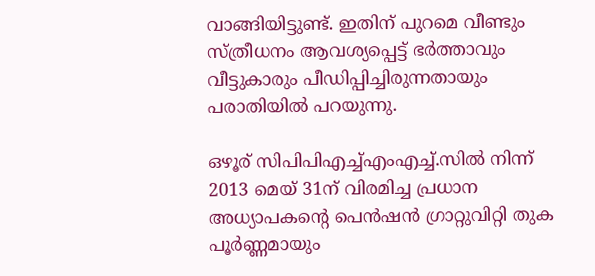വാങ്ങിയിട്ടുണ്ട്. ഇതിന് പുറമെ വീണ്ടും സ്ത്രീധനം ആവശ്യപ്പെട്ട് ഭര്‍ത്താവും വീട്ടുകാരും പീഡിപ്പിച്ചിരുന്നതായും പരാതിയില്‍ പറയുന്നു.

ഒഴൂര് സിപിപിഎച്ച്എംഎച്ച്.സില്‍ നിന്ന് 2013 മെയ് 31ന് വിരമിച്ച പ്രധാന അധ്യാപകന്റെ പെന്‍ഷന്‍ ഗ്രാറ്റുവിറ്റി തുക പൂര്‍ണ്ണമായും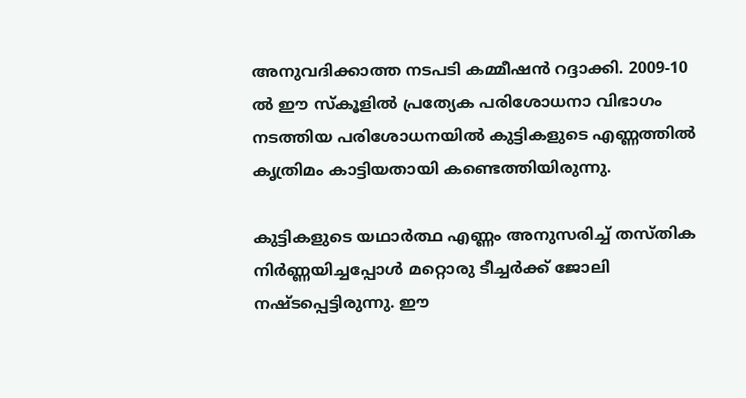അനുവദിക്കാത്ത നടപടി കമ്മീഷന്‍ റദ്ദാക്കി. 2009-10 ല്‍ ഈ സ്‌കൂളില്‍ പ്രത്യേക പരിശോധനാ വിഭാഗം നടത്തിയ പരിശോധനയില്‍ കുട്ടികളുടെ എണ്ണത്തില്‍ കൃത്രിമം കാട്ടിയതായി കണ്ടെത്തിയിരുന്നു.

കുട്ടികളുടെ യഥാര്‍ത്ഥ എണ്ണം അനുസരിച്ച് തസ്തിക നിര്‍ണ്ണയിച്ചപ്പോള്‍ മറ്റൊരു ടീച്ചര്‍ക്ക് ജോലി നഷ്ടപ്പെട്ടിരുന്നു. ഈ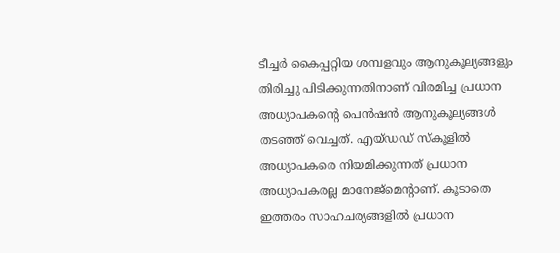ടീച്ചര്‍ കൈപ്പറ്റിയ ശമ്പളവും ആനുകൂല്യങ്ങളും തിരിച്ചു പിടിക്കുന്നതിനാണ് വിരമിച്ച പ്രധാന അധ്യാപകന്റെ പെന്‍ഷന്‍ ആനുകൂല്യങ്ങള്‍ തടഞ്ഞ് വെച്ചത്. എയ്ഡഡ് സ്‌കൂളില്‍ അധ്യാപകരെ നിയമിക്കുന്നത് പ്രധാന അധ്യാപകരല്ല മാനേജ്‌മെന്റാണ്. കൂടാതെ ഇത്തരം സാഹചര്യങ്ങളില്‍ പ്രധാന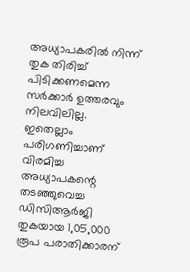അധ്യാപകരില്‍ നിന്ന് തുക തിരിച്ച് പിടിക്കണമെന്ന സര്‍ക്കാര്‍ ഉത്തരവും നിലവിലില്ല. ഇതെല്ലാം പരിഗണിച്ചാണ് വിരമിച്ച അധ്യാപകന്റെ തടഞ്ഞുവെച്ച ഡിസിആര്‍ജി തുകയായ 1,05,000 രൂപ പരാതിക്കാരന്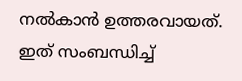നല്‍കാന്‍ ഉത്തരവായത്. ഇത് സംബന്ധിച്ച്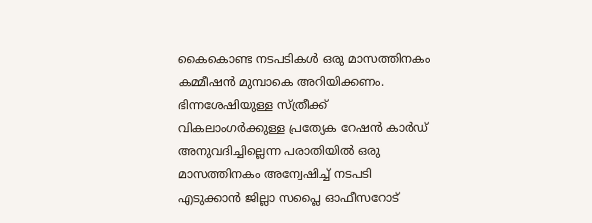കൈകൊണ്ട നടപടികള്‍ ഒരു മാസത്തിനകം കമ്മീഷന്‍ മുമ്പാകെ അറിയിക്കണം. ഭിന്നശേഷിയുള്ള സ്ത്രീക്ക് വികലാംഗര്‍ക്കുള്ള പ്രത്യേക റേഷന്‍ കാര്‍ഡ് അനുവദിച്ചില്ലെന്ന പരാതിയില്‍ ഒരു മാസത്തിനകം അന്വേഷിച്ച് നടപടി എടുക്കാന്‍ ജില്ലാ സപ്ലൈ ഓഫീസറോട്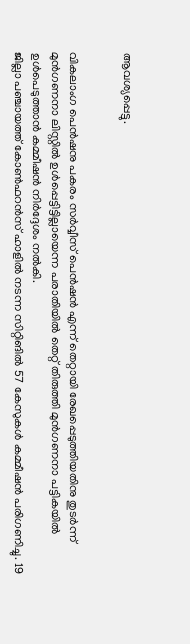ആവശ്യപ്പെട്ടു.


വികലാംഗ പെന്‍ഷനു പകരം സര്‍വ്വീസ് പെന്‍ഷന്‍ എന്ന് തെറ്റായി രേഖപ്പെടുത്തിയതിനു തുടര്‍ന്ന് മുന്‍ഗണനാ ലിസ്റ്റില്‍ ഉള്‍പ്പെട്ടിട്ടില്ലായെന്ന പരാതിയില്‍ തെറ്റ് തിരുത്തി മുന്‍ഗണനാ പട്ടികയില്‍ ഉള്‍പെടുത്താന്‍ കമ്മീഷന്‍ നിര്‍ദ്ദേശം നല്‍കി.
ജില്ലാ പഞ്ചായത്ത് കോണ്‍ഫറന്‍സ് ഹാളില്‍ നടന്ന സിറ്റിങില്‍ 57 കേസുകള്‍ കമ്മീഷന്‍ പരിഗണിച്ചു. 19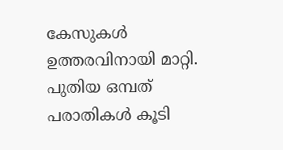കേസുകള്‍ ഉത്തരവിനായി മാറ്റി. പുതിയ ഒമ്പത് പരാതികള്‍ കൂടി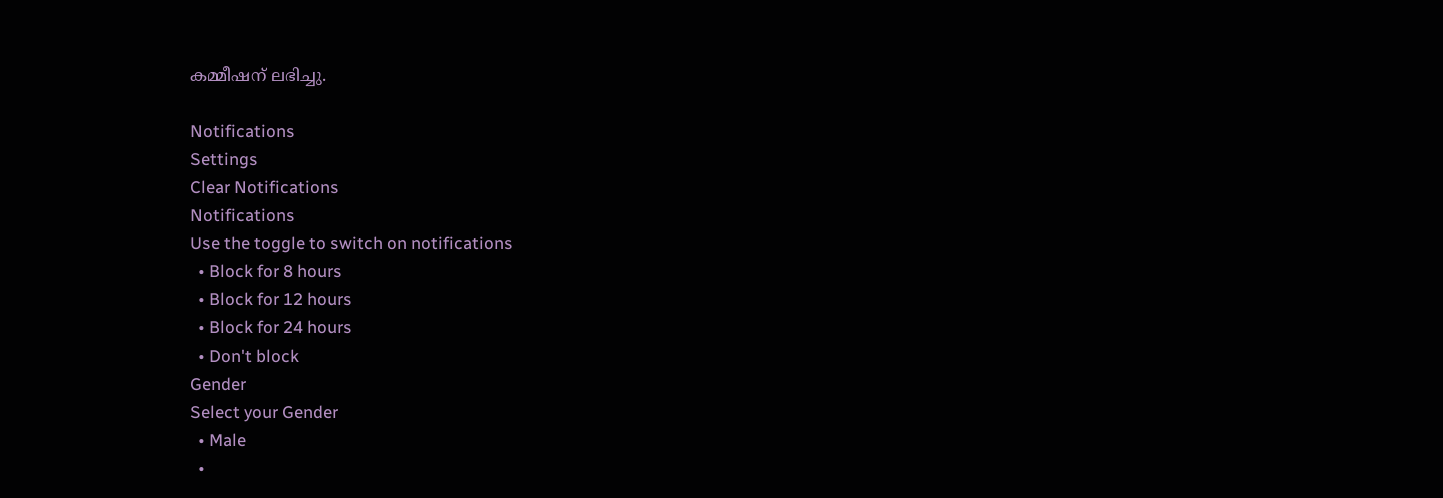കമ്മീഷന് ലഭിച്ചു.

Notifications
Settings
Clear Notifications
Notifications
Use the toggle to switch on notifications
  • Block for 8 hours
  • Block for 12 hours
  • Block for 24 hours
  • Don't block
Gender
Select your Gender
  • Male
  •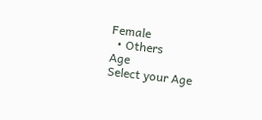Female
  • Others
Age
Select your Age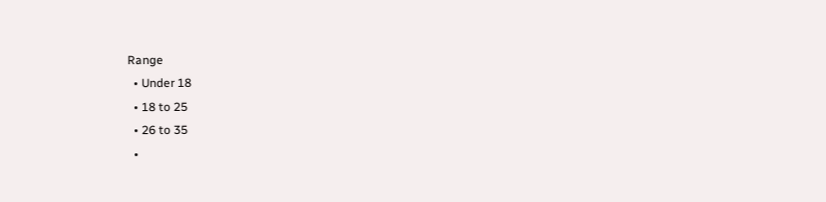Range
  • Under 18
  • 18 to 25
  • 26 to 35
  •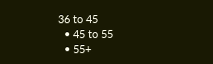36 to 45
  • 45 to 55
  • 55+